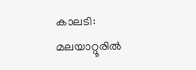കാലടി: മലയാറ്റൂരിൽ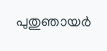പുതുഞായർ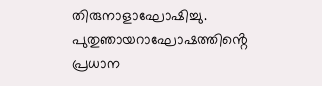തിരുനാളാഘോഷിച്ചു. പുതുഞായറാഘോഷത്തിൻ്റെ പ്രധാന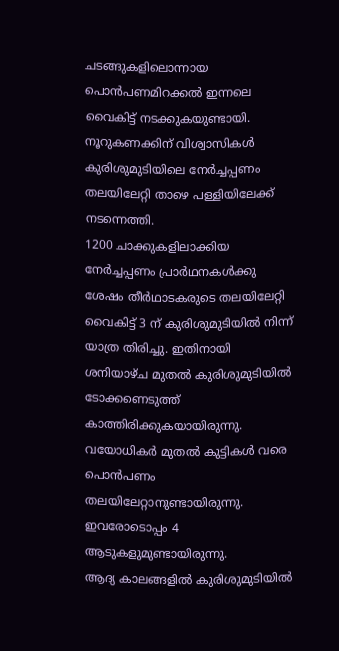ചടങ്ങുകളിലൊന്നായ പൊൻപണമിറക്കൽ ഇന്നലെ വൈകിട്ട് നടക്കുകയുണ്ടായി. നൂറുകണക്കിന് വിശ്വാസികൾ കുരിശുമുടിയിലെ നേർച്ചപ്പണം തലയിലേറ്റി താഴെ പള്ളിയിലേക്ക് നടന്നെത്തി.
1200 ചാക്കുകളിലാക്കിയ നേർച്ചപ്പണം പ്രാർഥനകൾക്കു ശേഷം തീർഥാടകരുടെ തലയിലേറ്റി വൈകിട്ട് 3 ന് കുരിശുമുടിയിൽ നിന്ന് യാത്ര തിരിച്ചു. ഇതിനായി ശനിയാഴ്ച മുതൽ കുരിശുമുടിയിൽ ടോക്കണെടുത്ത് കാത്തിരിക്കുകയായിരുന്നു. വയോധികർ മുതൽ കുട്ടികൾ വരെ പൊൻപണം തലയിലേറ്റാനുണ്ടായിരുന്നു. ഇവരോടൊപ്പം 4 ആടുകളുമുണ്ടായിരുന്നു.
ആദ്യ കാലങ്ങളിൽ കുരിശുമുടിയിൽ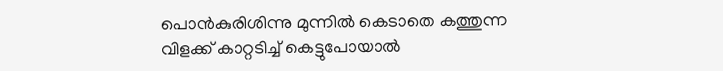പൊൻകുരിശിന്നു മുന്നിൽ കെടാതെ കത്തുന്ന വിളക്ക് കാറ്റടിച്ച് കെട്ടുപോയാൽ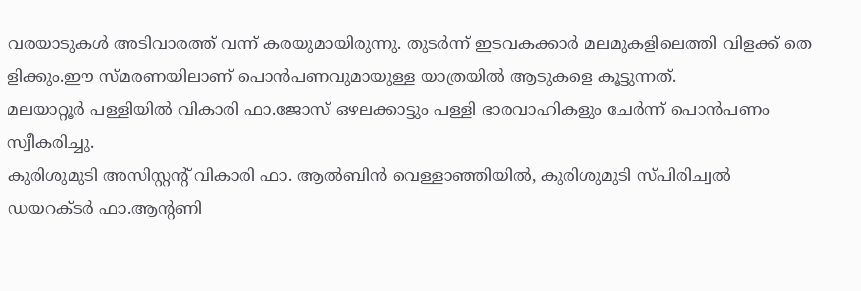വരയാടുകൾ അടിവാരത്ത് വന്ന് കരയുമായിരുന്നു. തുടർന്ന് ഇടവകക്കാർ മലമുകളിലെത്തി വിളക്ക് തെ ളിക്കും.ഈ സ്മരണയിലാണ് പൊൻപണവുമായുള്ള യാത്രയിൽ ആടുകളെ കൂട്ടുന്നത്.
മലയാറ്റൂർ പള്ളിയിൽ വികാരി ഫാ.ജോസ് ഒഴലക്കാട്ടും പള്ളി ഭാരവാഹികളും ചേർന്ന് പൊൻപണം സ്വീകരിച്ചു.
കുരിശുമുടി അസിസ്റ്റൻ്റ് വികാരി ഫാ. ആൽബിൻ വെള്ളാഞ്ഞിയിൽ, കുരിശുമുടി സ്പിരിച്വൽ ഡയറക്ടർ ഫാ.ആന്റണി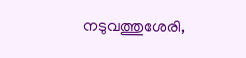നടുവത്തുശേരി,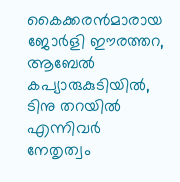കൈക്കരൻമാരായ ജോർളി ഈരത്തറ, ആബേൽ കപ്യാരുകുടിയിൽ, ടിനു തറയിൽ എന്നിവർ നേതൃത്വം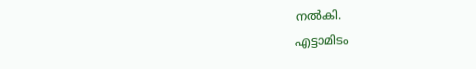നൽകി.
എട്ടാമിടം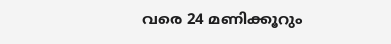വരെ 24 മണിക്കൂറും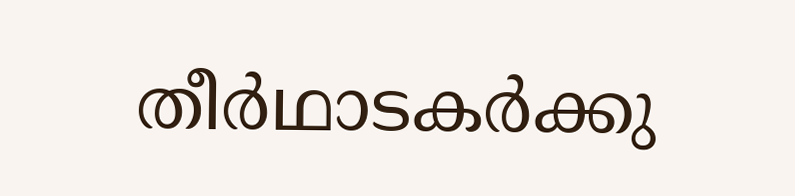തീർഥാടകർക്കു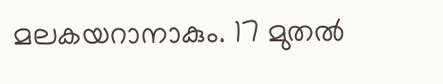മലകയറാനാകും. 17 മുതൽ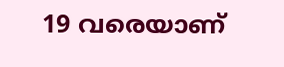19 വരെയാണ്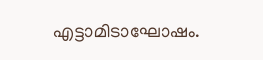എട്ടാമിടാഘോഷം.